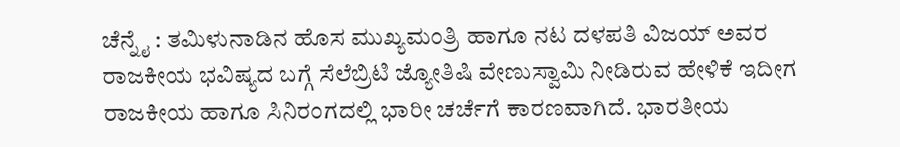ಚೆನ್ನೈ : ತಮಿಳುನಾಡಿನ ಹೊಸ ಮುಖ್ಯಮಂತ್ರಿ ಹಾಗೂ ನಟ ದಳಪತಿ ವಿಜಯ್ ಅವರ ರಾಜಕೀಯ ಭವಿಷ್ಯದ ಬಗ್ಗೆ ಸೆಲೆಬ್ರಿಟಿ ಜ್ಯೋತಿಷಿ ವೇಣುಸ್ವಾಮಿ ನೀಡಿರುವ ಹೇಳಿಕೆ ಇದೀಗ ರಾಜಕೀಯ ಹಾಗೂ ಸಿನಿರಂಗದಲ್ಲಿ ಭಾರೀ ಚರ್ಚೆಗೆ ಕಾರಣವಾಗಿದೆ. ಭಾರತೀಯ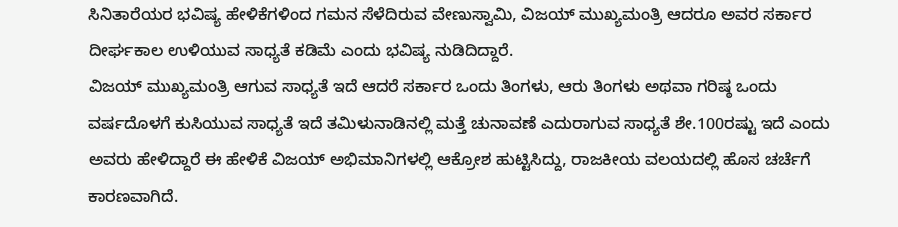ಸಿನಿತಾರೆಯರ ಭವಿಷ್ಯ ಹೇಳಿಕೆಗಳಿಂದ ಗಮನ ಸೆಳೆದಿರುವ ವೇಣುಸ್ವಾಮಿ, ವಿಜಯ್ ಮುಖ್ಯಮಂತ್ರಿ ಆದರೂ ಅವರ ಸರ್ಕಾರ ದೀರ್ಘಕಾಲ ಉಳಿಯುವ ಸಾಧ್ಯತೆ ಕಡಿಮೆ ಎಂದು ಭವಿಷ್ಯ ನುಡಿದಿದ್ದಾರೆ.
ವಿಜಯ್ ಮುಖ್ಯಮಂತ್ರಿ ಆಗುವ ಸಾಧ್ಯತೆ ಇದೆ ಆದರೆ ಸರ್ಕಾರ ಒಂದು ತಿಂಗಳು, ಆರು ತಿಂಗಳು ಅಥವಾ ಗರಿಷ್ಠ ಒಂದು ವರ್ಷದೊಳಗೆ ಕುಸಿಯುವ ಸಾಧ್ಯತೆ ಇದೆ ತಮಿಳುನಾಡಿನಲ್ಲಿ ಮತ್ತೆ ಚುನಾವಣೆ ಎದುರಾಗುವ ಸಾಧ್ಯತೆ ಶೇ.100ರಷ್ಟು ಇದೆ ಎಂದು ಅವರು ಹೇಳಿದ್ದಾರೆ ಈ ಹೇಳಿಕೆ ವಿಜಯ್ ಅಭಿಮಾನಿಗಳಲ್ಲಿ ಆಕ್ರೋಶ ಹುಟ್ಟಿಸಿದ್ದು, ರಾಜಕೀಯ ವಲಯದಲ್ಲಿ ಹೊಸ ಚರ್ಚೆಗೆ ಕಾರಣವಾಗಿದೆ.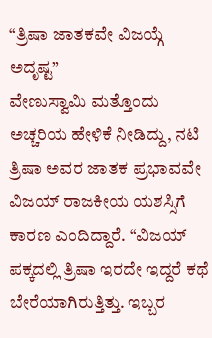“ತ್ರಿಷಾ ಜಾತಕವೇ ವಿಜಯ್ಗೆ ಅದೃಷ್ಟ”
ವೇಣುಸ್ವಾಮಿ ಮತ್ತೊಂದು ಅಚ್ಚರಿಯ ಹೇಳಿಕೆ ನೀಡಿದ್ದು, ನಟಿ ತ್ರಿಷಾ ಅವರ ಜಾತಕ ಪ್ರಭಾವವೇ ವಿಜಯ್ ರಾಜಕೀಯ ಯಶಸ್ಸಿಗೆ ಕಾರಣ ಎಂದಿದ್ದಾರೆ. “ವಿಜಯ್ ಪಕ್ಕದಲ್ಲಿ ತ್ರಿಷಾ ಇರದೇ ಇದ್ದರೆ ಕಥೆ ಬೇರೆಯಾಗಿರುತ್ತಿತ್ತು. ಇಬ್ಬರ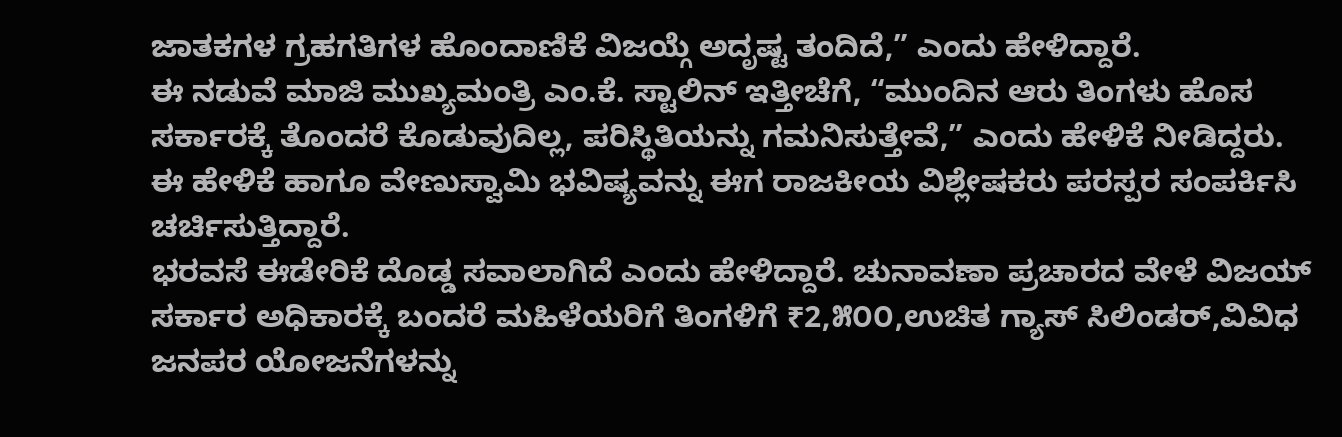ಜಾತಕಗಳ ಗ್ರಹಗತಿಗಳ ಹೊಂದಾಣಿಕೆ ವಿಜಯ್ಗೆ ಅದೃಷ್ಟ ತಂದಿದೆ,” ಎಂದು ಹೇಳಿದ್ದಾರೆ.
ಈ ನಡುವೆ ಮಾಜಿ ಮುಖ್ಯಮಂತ್ರಿ ಎಂ.ಕೆ. ಸ್ಟಾಲಿನ್ ಇತ್ತೀಚೆಗೆ, “ಮುಂದಿನ ಆರು ತಿಂಗಳು ಹೊಸ ಸರ್ಕಾರಕ್ಕೆ ತೊಂದರೆ ಕೊಡುವುದಿಲ್ಲ, ಪರಿಸ್ಥಿತಿಯನ್ನು ಗಮನಿಸುತ್ತೇವೆ,” ಎಂದು ಹೇಳಿಕೆ ನೀಡಿದ್ದರು. ಈ ಹೇಳಿಕೆ ಹಾಗೂ ವೇಣುಸ್ವಾಮಿ ಭವಿಷ್ಯವನ್ನು ಈಗ ರಾಜಕೀಯ ವಿಶ್ಲೇಷಕರು ಪರಸ್ಪರ ಸಂಪರ್ಕಿಸಿ ಚರ್ಚಿಸುತ್ತಿದ್ದಾರೆ.
ಭರವಸೆ ಈಡೇರಿಕೆ ದೊಡ್ಡ ಸವಾಲಾಗಿದೆ ಎಂದು ಹೇಳಿದ್ದಾರೆ. ಚುನಾವಣಾ ಪ್ರಚಾರದ ವೇಳೆ ವಿಜಯ್ ಸರ್ಕಾರ ಅಧಿಕಾರಕ್ಕೆ ಬಂದರೆ ಮಹಿಳೆಯರಿಗೆ ತಿಂಗಳಿಗೆ ₹2,೫೦೦,ಉಚಿತ ಗ್ಯಾಸ್ ಸಿಲಿಂಡರ್,ವಿವಿಧ ಜನಪರ ಯೋಜನೆಗಳನ್ನು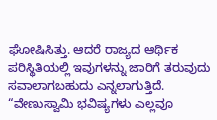ಘೋಷಿಸಿತ್ತು. ಆದರೆ ರಾಜ್ಯದ ಆರ್ಥಿಕ ಪರಿಸ್ಥಿತಿಯಲ್ಲಿ ಇವುಗಳನ್ನು ಜಾರಿಗೆ ತರುವುದು ಸವಾಲಾಗಬಹುದು ಎನ್ನಲಾಗುತ್ತಿದೆ.
“ವೇಣುಸ್ವಾಮಿ ಭವಿಷ್ಯಗಳು ಎಲ್ಲವೂ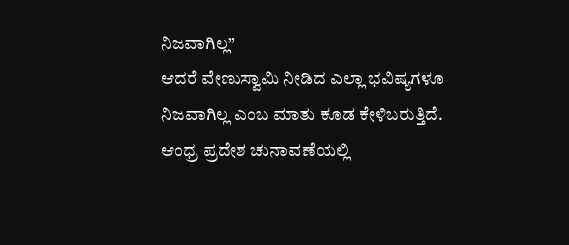ನಿಜವಾಗಿಲ್ಲ”
ಆದರೆ ವೇಣುಸ್ವಾಮಿ ನೀಡಿದ ಎಲ್ಲಾ ಭವಿಷ್ಯಗಳೂ ನಿಜವಾಗಿಲ್ಲ ಎಂಬ ಮಾತು ಕೂಡ ಕೇಳಿಬರುತ್ತಿದೆ. ಆಂಧ್ರ ಪ್ರದೇಶ ಚುನಾವಣೆಯಲ್ಲಿ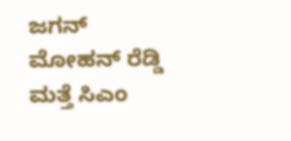ಜಗನ್ ಮೋಹನ್ ರೆಡ್ಡಿ ಮತ್ತೆ ಸಿಎಂ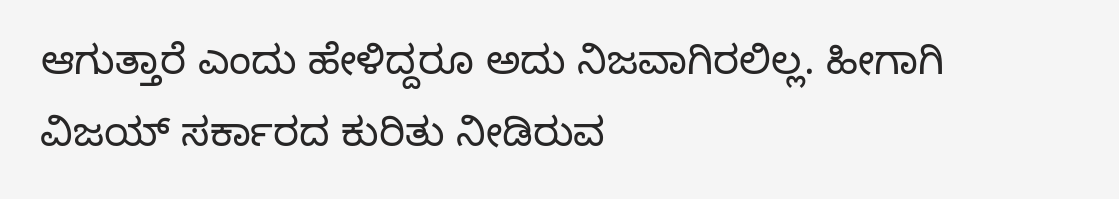ಆಗುತ್ತಾರೆ ಎಂದು ಹೇಳಿದ್ದರೂ ಅದು ನಿಜವಾಗಿರಲಿಲ್ಲ. ಹೀಗಾಗಿ ವಿಜಯ್ ಸರ್ಕಾರದ ಕುರಿತು ನೀಡಿರುವ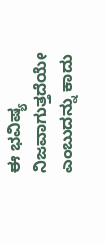ಈ ಭವಿಷ್ಯ ನಿಜವಾಗುತ್ತದೆಯೇ ಎಂಬುದನ್ನು ಕಾದು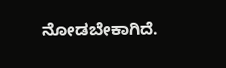ನೋಡಬೇಕಾಗಿದೆ.